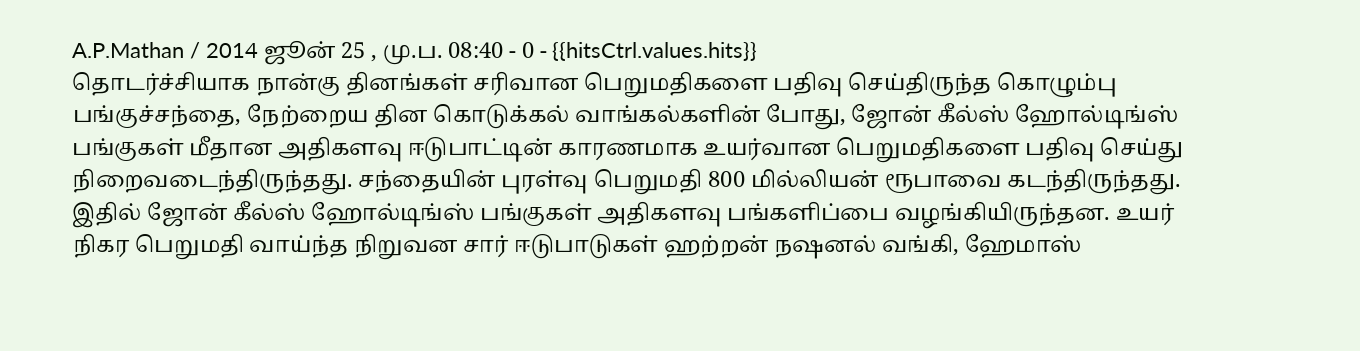A.P.Mathan / 2014 ஜூன் 25 , மு.ப. 08:40 - 0 - {{hitsCtrl.values.hits}}
தொடர்ச்சியாக நான்கு தினங்கள் சரிவான பெறுமதிகளை பதிவு செய்திருந்த கொழும்பு பங்குச்சந்தை, நேற்றைய தின கொடுக்கல் வாங்கல்களின் போது, ஜோன் கீல்ஸ் ஹோல்டிங்ஸ் பங்குகள் மீதான அதிகளவு ஈடுபாட்டின் காரணமாக உயர்வான பெறுமதிகளை பதிவு செய்து நிறைவடைந்திருந்தது. சந்தையின் புரள்வு பெறுமதி 800 மில்லியன் ரூபாவை கடந்திருந்தது. இதில் ஜோன் கீல்ஸ் ஹோல்டிங்ஸ் பங்குகள் அதிகளவு பங்களிப்பை வழங்கியிருந்தன. உயர் நிகர பெறுமதி வாய்ந்த நிறுவன சார் ஈடுபாடுகள் ஹற்றன் நஷனல் வங்கி, ஹேமாஸ்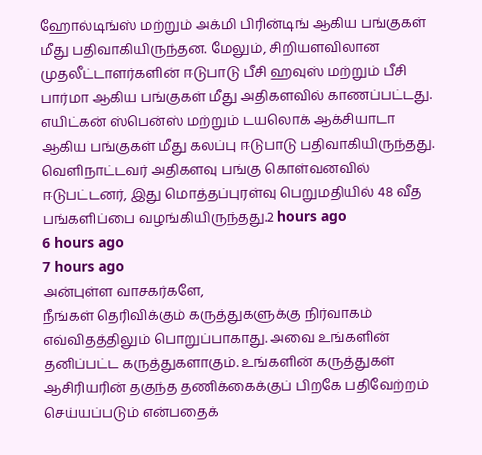ஹோல்டிங்ஸ் மற்றும் அக்மி பிரின்டிங் ஆகிய பங்குகள் மீது பதிவாகியிருந்தன. மேலும், சிறியளவிலான முதலீட்டாளர்களின் ஈடுபாடு பீசி ஹவுஸ் மற்றும் பீசி பார்மா ஆகிய பங்குகள் மீது அதிகளவில் காணப்பட்டது. எயிட்கன் ஸ்பென்ஸ் மற்றும் டயலொக் ஆக்சியாடா ஆகிய பங்குகள் மீது கலப்பு ஈடுபாடு பதிவாகியிருந்தது. வெளிநாட்டவர் அதிகளவு பங்கு கொள்வனவில் ஈடுபட்டனர், இது மொத்தப்புரள்வு பெறுமதியில் 48 வீத பங்களிப்பை வழங்கியிருந்தது.2 hours ago
6 hours ago
7 hours ago
அன்புள்ள வாசகர்களே,
நீங்கள் தெரிவிக்கும் கருத்துகளுக்கு நிர்வாகம் எவ்விதத்திலும் பொறுப்பாகாது. அவை உங்களின் தனிப்பட்ட கருத்துகளாகும். உங்களின் கருத்துகள் ஆசிரியரின் தகுந்த தணிக்கைக்குப் பிறகே பதிவேற்றம் செய்யப்படும் என்பதைக்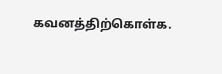கவனத்திற்கொள்க.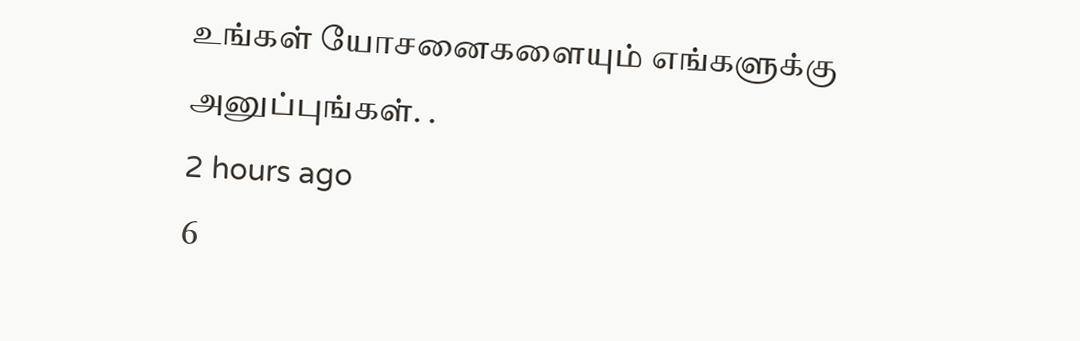உங்கள் யோசனைகளையும் எங்களுக்கு அனுப்புங்கள். .
2 hours ago
6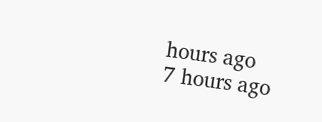hours ago
7 hours ago